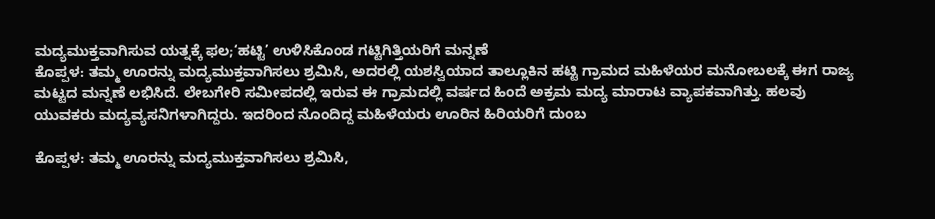ಮದ್ಯಮುಕ್ತವಾಗಿಸುವ ಯತ್ನಕ್ಕೆ ಫಲ;‘ಹಟ್ಟಿ’ ಉಳಿಸಿಕೊಂಡ ಗಟ್ಟಿಗಿತ್ತಿಯರಿಗೆ ಮನ್ನಣೆ
ಕೊಪ್ಪಳ: ತಮ್ಮ ಊರನ್ನು ಮದ್ಯಮುಕ್ತವಾಗಿಸಲು ಶ್ರಮಿಸಿ, ಅದರಲ್ಲಿ ಯಶಸ್ವಿಯಾದ ತಾಲ್ಲೂಕಿನ ಹಟ್ಟಿ ಗ್ರಾಮದ ಮಹಿಳೆಯರ ಮನೋಬಲಕ್ಕೆ ಈಗ ರಾಜ್ಯ ಮಟ್ಟದ ಮನ್ನಣೆ ಲಭಿಸಿದೆ. ಲೇಬಗೇರಿ ಸಮೀಪದಲ್ಲಿ ಇರುವ ಈ ಗ್ರಾಮದಲ್ಲಿ ವರ್ಷದ ಹಿಂದೆ ಅಕ್ರಮ ಮದ್ಯ ಮಾರಾಟ ವ್ಯಾಪಕವಾಗಿತ್ತು. ಹಲವು ಯುವಕರು ಮದ್ಯವ್ಯಸನಿಗಳಾಗಿದ್ದರು. ಇದರಿಂದ ನೊಂದಿದ್ದ ಮಹಿಳೆಯರು ಊರಿನ ಹಿರಿಯರಿಗೆ ದುಂಬ

ಕೊಪ್ಪಳ: ತಮ್ಮ ಊರನ್ನು ಮದ್ಯಮುಕ್ತವಾಗಿಸಲು ಶ್ರಮಿಸಿ,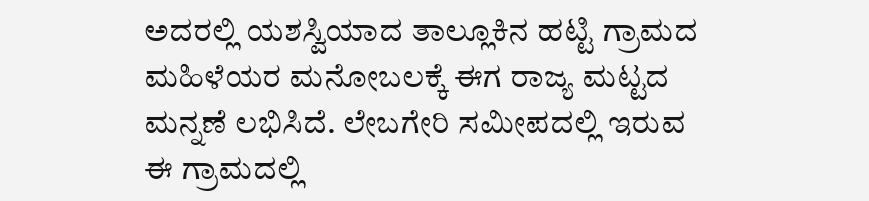ಅದರಲ್ಲಿ ಯಶಸ್ವಿಯಾದ ತಾಲ್ಲೂಕಿನ ಹಟ್ಟಿ ಗ್ರಾಮದ ಮಹಿಳೆಯರ ಮನೋಬಲಕ್ಕೆ ಈಗ ರಾಜ್ಯ ಮಟ್ಟದ ಮನ್ನಣೆ ಲಭಿಸಿದೆ. ಲೇಬಗೇರಿ ಸಮೀಪದಲ್ಲಿ ಇರುವ ಈ ಗ್ರಾಮದಲ್ಲಿ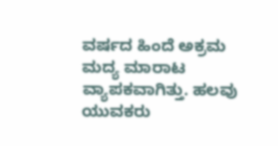ವರ್ಷದ ಹಿಂದೆ ಅಕ್ರಮ ಮದ್ಯ ಮಾರಾಟ ವ್ಯಾಪಕವಾಗಿತ್ತು. ಹಲವು ಯುವಕರು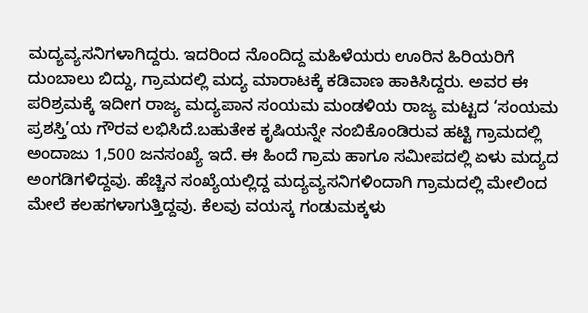ಮದ್ಯವ್ಯಸನಿಗಳಾಗಿದ್ದರು. ಇದರಿಂದ ನೊಂದಿದ್ದ ಮಹಿಳೆಯರು ಊರಿನ ಹಿರಿಯರಿಗೆ ದುಂಬಾಲು ಬಿದ್ದು, ಗ್ರಾಮದಲ್ಲಿ ಮದ್ಯ ಮಾರಾಟಕ್ಕೆ ಕಡಿವಾಣ ಹಾಕಿಸಿದ್ದರು. ಅವರ ಈ ಪರಿಶ್ರಮಕ್ಕೆ ಇದೀಗ ರಾಜ್ಯ ಮದ್ಯಪಾನ ಸಂಯಮ ಮಂಡಳಿಯ ರಾಜ್ಯ ಮಟ್ಟದ ‘ಸಂಯಮ ಪ್ರಶಸ್ತಿ’ಯ ಗೌರವ ಲಭಿಸಿದೆ.ಬಹುತೇಕ ಕೃಷಿಯನ್ನೇ ನಂಬಿಕೊಂಡಿರುವ ಹಟ್ಟಿ ಗ್ರಾಮದಲ್ಲಿ ಅಂದಾಜು 1,500 ಜನಸಂಖ್ಯೆ ಇದೆ. ಈ ಹಿಂದೆ ಗ್ರಾಮ ಹಾಗೂ ಸಮೀಪದಲ್ಲಿ ಏಳು ಮದ್ಯದ ಅಂಗಡಿಗಳಿದ್ದವು. ಹೆಚ್ಚಿನ ಸಂಖ್ಯೆಯಲ್ಲಿದ್ದ ಮದ್ಯವ್ಯಸನಿಗಳಿಂದಾಗಿ ಗ್ರಾಮದಲ್ಲಿ ಮೇಲಿಂದ ಮೇಲೆ ಕಲಹಗಳಾಗುತ್ತಿದ್ದವು. ಕೆಲವು ವಯಸ್ಕ ಗಂಡುಮಕ್ಕಳು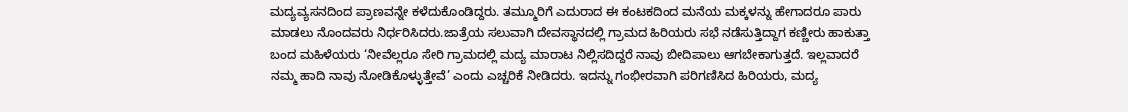ಮದ್ಯವ್ಯಸನದಿಂದ ಪ್ರಾಣವನ್ನೇ ಕಳೆದುಕೊಂಡಿದ್ದರು. ತಮ್ಮೂರಿಗೆ ಎದುರಾದ ಈ ಕಂಟಕದಿಂದ ಮನೆಯ ಮಕ್ಕಳನ್ನು ಹೇಗಾದರೂ ಪಾರು ಮಾಡಲು ನೊಂದವರು ನಿರ್ಧರಿಸಿದರು.ಜಾತ್ರೆಯ ಸಲುವಾಗಿ ದೇವಸ್ಥಾನದಲ್ಲಿ ಗ್ರಾಮದ ಹಿರಿಯರು ಸಭೆ ನಡೆಸುತ್ತಿದ್ದಾಗ ಕಣ್ಣೀರು ಹಾಕುತ್ತಾ ಬಂದ ಮಹಿಳೆಯರು ‘ನೀವೆಲ್ಲರೂ ಸೇರಿ ಗ್ರಾಮದಲ್ಲಿ ಮದ್ಯ ಮಾರಾಟ ನಿಲ್ಲಿಸದಿದ್ದರೆ ನಾವು ಬೀದಿಪಾಲು ಆಗಬೇಕಾಗುತ್ತದೆ. ಇಲ್ಲವಾದರೆ ನಮ್ಮ ಹಾದಿ ನಾವು ನೋಡಿಕೊಳ್ಳುತ್ತೇವೆ’ ಎಂದು ಎಚ್ಚರಿಕೆ ನೀಡಿದರು. ಇದನ್ನು ಗಂಭೀರವಾಗಿ ಪರಿಗಣಿಸಿದ ಹಿರಿಯರು, ಮದ್ಯ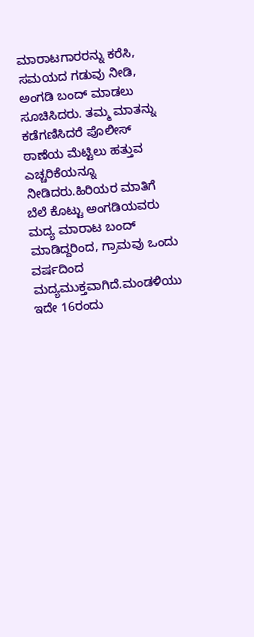ಮಾರಾಟಗಾರರನ್ನು ಕರೆಸಿ, ಸಮಯದ ಗಡುವು ನೀಡಿ, ಅಂಗಡಿ ಬಂದ್ ಮಾಡಲು ಸೂಚಿಸಿದರು. ತಮ್ಮ ಮಾತನ್ನು ಕಡೆಗಣಿಸಿದರೆ ಪೊಲೀಸ್ ಠಾಣೆಯ ಮೆಟ್ಟಿಲು ಹತ್ತುವ ಎಚ್ಚರಿಕೆಯನ್ನೂ ನೀಡಿದರು.ಹಿರಿಯರ ಮಾತಿಗೆ ಬೆಲೆ ಕೊಟ್ಟು ಅಂಗಡಿಯವರು ಮದ್ಯ ಮಾರಾಟ ಬಂದ್ ಮಾಡಿದ್ದರಿಂದ, ಗ್ರಾಮವು ಒಂದು ವರ್ಷದಿಂದ ಮದ್ಯಮುಕ್ತವಾಗಿದೆ.ಮಂಡಳಿಯು ಇದೇ 16ರಂದು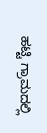ಹಟ್ಟಿ ಗ್ರಾಮದಲ್ಲಿ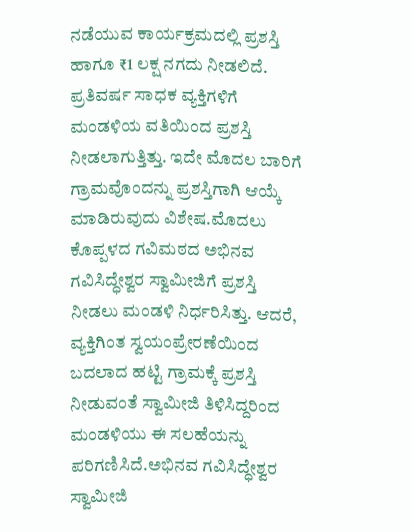ನಡೆಯುವ ಕಾರ್ಯಕ್ರಮದಲ್ಲಿ ಪ್ರಶಸ್ತಿ ಹಾಗೂ ₹1 ಲಕ್ಷ ನಗದು ನೀಡಲಿದೆ. ಪ್ರತಿವರ್ಷ ಸಾಧಕ ವ್ಯಕ್ತಿಗಳಿಗೆ ಮಂಡಳಿಯ ವತಿಯಿಂದ ಪ್ರಶಸ್ತಿ ನೀಡಲಾಗುತ್ತಿತ್ತು. ಇದೇ ಮೊದಲ ಬಾರಿಗೆ ಗ್ರಾಮವೊಂದನ್ನು ಪ್ರಶಸ್ತಿಗಾಗಿ ಆಯ್ಕೆ ಮಾಡಿರುವುದು ವಿಶೇಷ.ಮೊದಲು ಕೊಪ್ಪಳದ ಗವಿಮಠದ ಅಭಿನವ ಗವಿಸಿದ್ಧೇಶ್ವರ ಸ್ವಾಮೀಜಿಗೆ ಪ್ರಶಸ್ತಿ ನೀಡಲು ಮಂಡಳಿ ನಿರ್ಧರಿಸಿತ್ತು. ಆದರೆ, ವ್ಯಕ್ತಿಗಿಂತ ಸ್ವಯಂಪ್ರೇರಣೆಯಿಂದ ಬದಲಾದ ಹಟ್ಟಿ ಗ್ರಾಮಕ್ಕೆ ಪ್ರಶಸ್ತಿ ನೀಡುವಂತೆ ಸ್ವಾಮೀಜಿ ತಿಳಿಸಿದ್ದರಿಂದ ಮಂಡಳಿಯು ಈ ಸಲಹೆಯನ್ನು ಪರಿಗಣಿಸಿದೆ.ಅಭಿನವ ಗವಿಸಿದ್ಧೇಶ್ವರ ಸ್ವಾಮೀಜಿ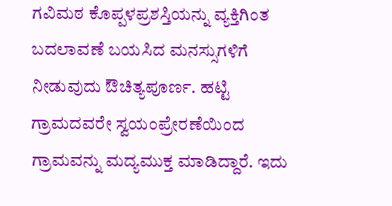ಗವಿಮಠ ಕೊಪ್ಪಳಪ್ರಶಸ್ತಿಯನ್ನು ವ್ಯಕ್ತಿಗಿಂತ ಬದಲಾವಣೆ ಬಯಸಿದ ಮನಸ್ಸುಗಳಿಗೆ ನೀಡುವುದು ಔಚಿತ್ಯಪೂರ್ಣ. ಹಟ್ಟಿ ಗ್ರಾಮದವರೇ ಸ್ವಯಂಪ್ರೇರಣೆಯಿಂದ ಗ್ರಾಮವನ್ನು ಮದ್ಯಮುಕ್ತ ಮಾಡಿದ್ದಾರೆ. ಇದು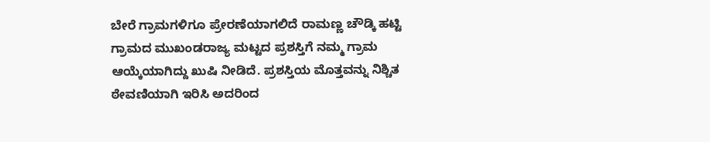ಬೇರೆ ಗ್ರಾಮಗಳಿಗೂ ಪ್ರೇರಣೆಯಾಗಲಿದೆ ರಾಮಣ್ಣ ಚೌಡ್ಕಿ ಹಟ್ಟಿ ಗ್ರಾಮದ ಮುಖಂಡರಾಜ್ಯ ಮಟ್ಟದ ಪ್ರಶಸ್ತಿಗೆ ನಮ್ಮ ಗ್ರಾಮ ಆಯ್ಕೆಯಾಗಿದ್ದು ಖುಷಿ ನೀಡಿದೆ. ಪ್ರಶಸ್ತಿಯ ಮೊತ್ತವನ್ನು ನಿಶ್ಚಿತ ಠೇವಣಿಯಾಗಿ ಇರಿಸಿ ಅದರಿಂದ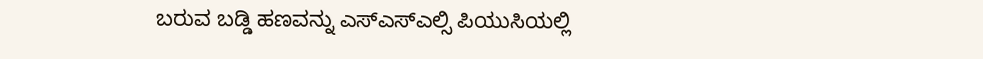ಬರುವ ಬಡ್ಡಿ ಹಣವನ್ನು ಎಸ್ಎಸ್ಎಲ್ಸಿ ಪಿಯುಸಿಯಲ್ಲಿ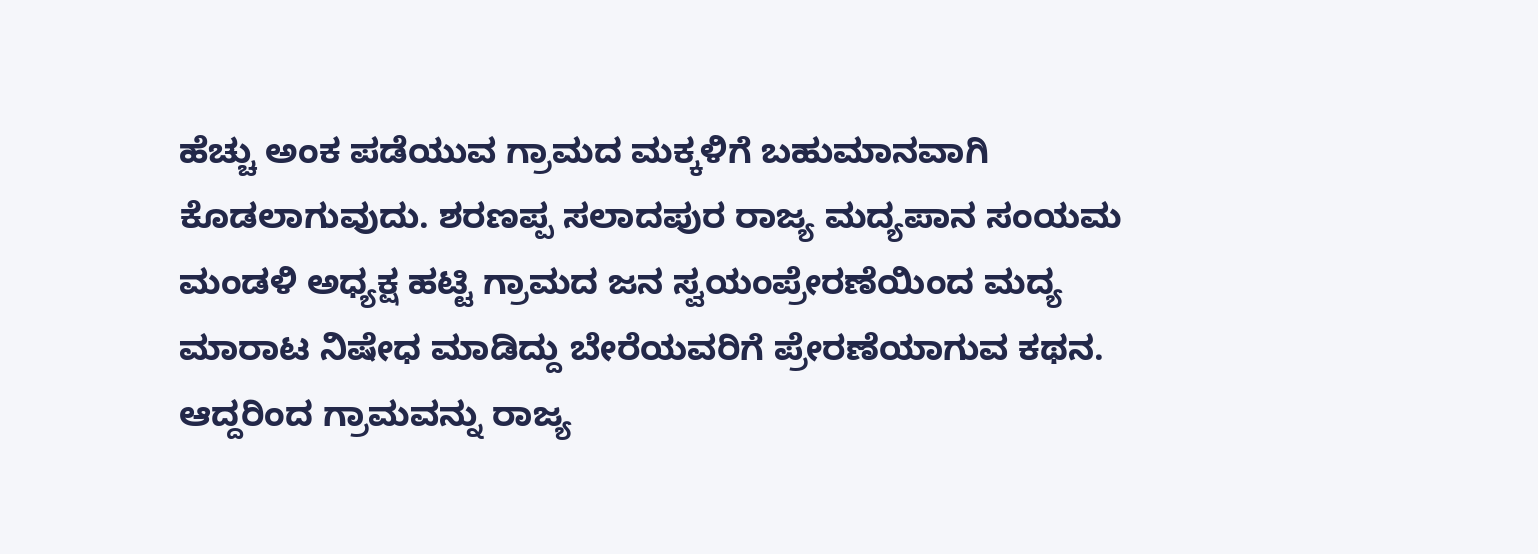ಹೆಚ್ಚು ಅಂಕ ಪಡೆಯುವ ಗ್ರಾಮದ ಮಕ್ಕಳಿಗೆ ಬಹುಮಾನವಾಗಿ ಕೊಡಲಾಗುವುದು. ಶರಣಪ್ಪ ಸಲಾದಪುರ ರಾಜ್ಯ ಮದ್ಯಪಾನ ಸಂಯಮ ಮಂಡಳಿ ಅಧ್ಯಕ್ಷ ಹಟ್ಟಿ ಗ್ರಾಮದ ಜನ ಸ್ವಯಂಪ್ರೇರಣೆಯಿಂದ ಮದ್ಯ ಮಾರಾಟ ನಿಷೇಧ ಮಾಡಿದ್ದು ಬೇರೆಯವರಿಗೆ ಪ್ರೇರಣೆಯಾಗುವ ಕಥನ. ಆದ್ದರಿಂದ ಗ್ರಾಮವನ್ನು ರಾಜ್ಯ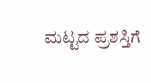ಮಟ್ಟದ ಪ್ರಶಸ್ತಿಗೆ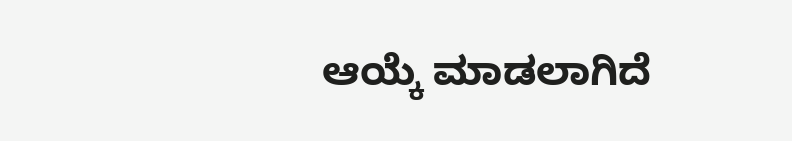ಆಯ್ಕೆ ಮಾಡಲಾಗಿದೆ